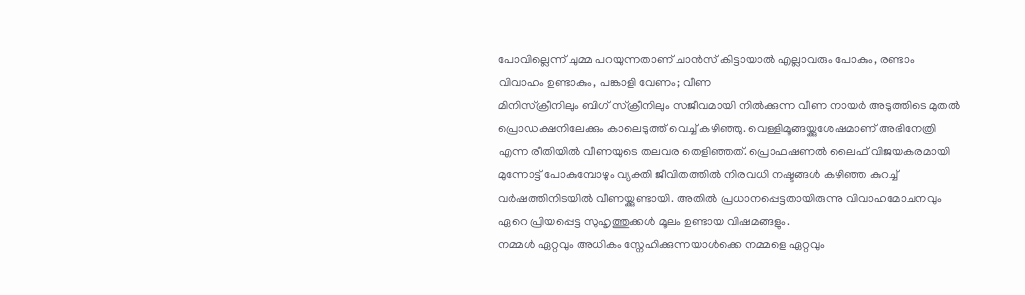പോവില്ലെന്ന് ചുമ്മ പറയുന്നതാണ് ചാൻസ് കിട്ടായാൽ എല്ലാവരും പോകും, രണ്ടാം വിവാഹം ഉണ്ടാകും, പങ്കാളി വേണം; വീണ
മിനിസ്ക്രീനിലും ബിഗ് സ്ക്രീനിലും സജീവമായി നിൽക്കുന്ന വീണ നായർ അടുത്തിടെ മുതൽ പ്രൊഡക്ഷനിലേക്കും കാലെടുത്ത് വെച്ച് കഴിഞ്ഞു. വെള്ളിമൂങ്ങയ്ക്കുശേഷമാണ് അഭിനേത്രി എന്ന രീതിയിൽ വീണയുടെ തലവര തെളിഞ്ഞത്. പ്രൊഫഷണൽ ലൈഫ് വിജയകരമായി മുന്നോട്ട് പോകുമ്പോഴും വ്യക്തി ജീവിതത്തിൽ നിരവധി നഷ്ടങ്ങൾ കഴിഞ്ഞ കുറച്ച് വർഷത്തിനിടയിൽ വീണയ്ക്കുണ്ടായി. അതിൽ പ്രധാനപ്പെട്ടതായിരുന്നു വിവാഹമോചനവും ഏറെ പ്രിയപ്പെട്ട സുഹൃത്തുക്കൾ മൂലം ഉണ്ടായ വിഷമങ്ങളും.
നമ്മൾ ഏറ്റവും അധികം സ്നേഹിക്കുന്നയാൾക്കെ നമ്മളെ ഏറ്റവും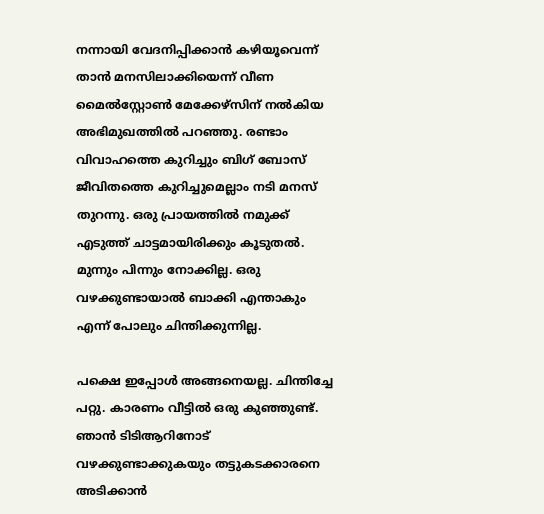നന്നായി വേദനിപ്പിക്കാൻ കഴിയൂവെന്ന് താൻ മനസിലാക്കിയെന്ന് വീണ മൈൽസ്റ്റോൺ മേക്കേഴ്സിന് നൽകിയ അഭിമുഖത്തിൽ പറഞ്ഞു. രണ്ടാം വിവാഹത്തെ കുറിച്ചും ബിഗ് ബോസ് ജീവിതത്തെ കുറിച്ചുമെല്ലാം നടി മനസ് തുറന്നു. ഒരു പ്രായത്തിൽ നമുക്ക് എടുത്ത് ചാട്ടമായിരിക്കും കൂടുതൽ. മുന്നും പിന്നും നോക്കില്ല. ഒരു വഴക്കുണ്ടായാൽ ബാക്കി എന്താകും എന്ന് പോലും ചിന്തിക്കുന്നില്ല.

പക്ഷെ ഇപ്പോൾ അങ്ങനെയല്ല. ചിന്തിച്ചേ പറ്റു. കാരണം വീട്ടിൽ ഒരു കുഞ്ഞുണ്ട്. ഞാൻ ടിടിആറിനോട് വഴക്കുണ്ടാക്കുകയും തട്ടുകടക്കാരനെ അടിക്കാൻ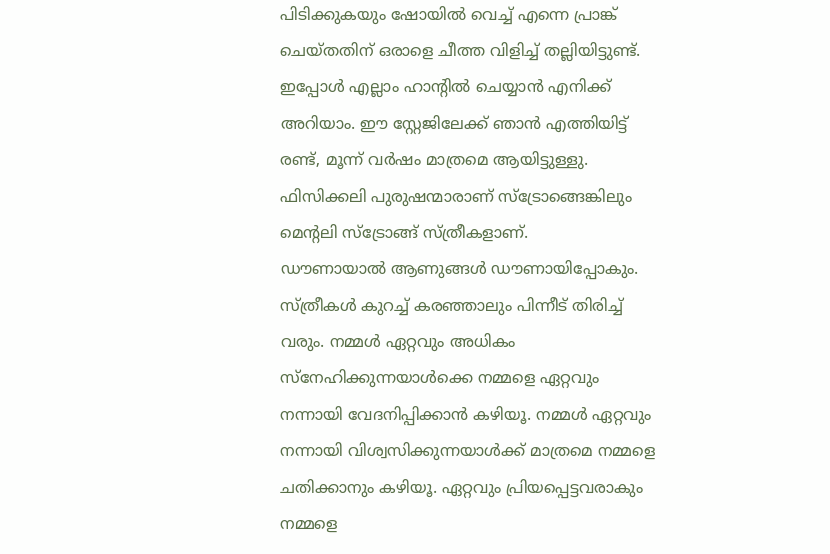പിടിക്കുകയും ഷോയിൽ വെച്ച് എന്നെ പ്രാങ്ക് ചെയ്തതിന് ഒരാളെ ചീത്ത വിളിച്ച് തല്ലിയിട്ടുണ്ട്. ഇപ്പോൾ എല്ലാം ഹാന്റിൽ ചെയ്യാൻ എനിക്ക് അറിയാം. ഈ സ്റ്റേജിലേക്ക് ഞാൻ എത്തിയിട്ട് രണ്ട്, മൂന്ന് വർഷം മാത്രമെ ആയിട്ടുള്ളു. ഫിസിക്കലി പുരുഷന്മാരാണ് സ്ട്രോങ്ങെങ്കിലും മെന്റലി സ്ട്രോങ്ങ് സ്ത്രീകളാണ്.
ഡൗണായാൽ ആണുങ്ങൾ ഡൗണായിപ്പോകും. സ്ത്രീകൾ കുറച്ച് കരഞ്ഞാലും പിന്നീട് തിരിച്ച് വരും. നമ്മൾ ഏറ്റവും അധികം സ്നേഹിക്കുന്നയാൾക്കെ നമ്മളെ ഏറ്റവും നന്നായി വേദനിപ്പിക്കാൻ കഴിയൂ. നമ്മൾ ഏറ്റവും നന്നായി വിശ്വസിക്കുന്നയാൾക്ക് മാത്രമെ നമ്മളെ ചതിക്കാനും കഴിയൂ. ഏറ്റവും പ്രിയപ്പെട്ടവരാകും നമ്മളെ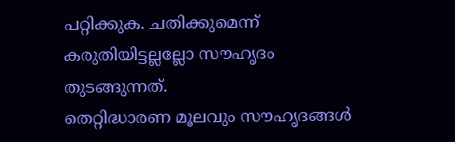പറ്റിക്കുക. ചതിക്കുമെന്ന് കരുതിയിട്ടല്ലല്ലോ സൗഹൃദം തുടങ്ങുന്നത്.
തെറ്റിദ്ധാരണ മൂലവും സൗഹൃദങ്ങൾ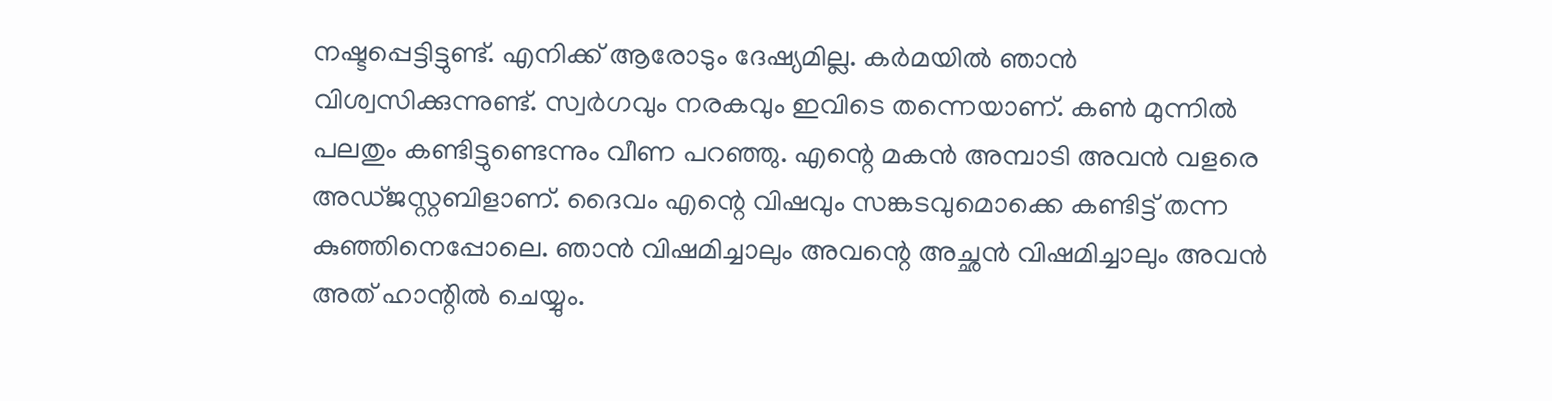നഷ്ടപ്പെട്ടിട്ടുണ്ട്. എനിക്ക് ആരോടും ദേഷ്യമില്ല. കർമയിൽ ഞാൻ വിശ്വസിക്കുന്നുണ്ട്. സ്വർഗവും നരകവും ഇവിടെ തന്നെയാണ്. കൺ മുന്നിൽ പലതും കണ്ടിട്ടുണ്ടെന്നും വീണ പറഞ്ഞു. എന്റെ മകൻ അമ്പാടി അവൻ വളരെ അഡ്ജസ്റ്റബിളാണ്. ദൈവം എന്റെ വിഷവും സങ്കടവുമൊക്കെ കണ്ടിട്ട് തന്ന കുഞ്ഞിനെപ്പോലെ. ഞാൻ വിഷമിച്ചാലും അവന്റെ അച്ഛൻ വിഷമിച്ചാലും അവൻ അത് ഹാന്റിൽ ചെയ്യും.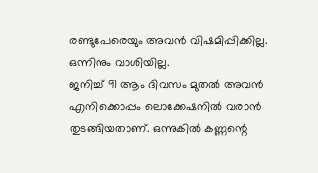രണ്ടുപേരെയും അവൻ വിഷമിപ്പിക്കില്ല. ഒന്നിനും വാശിയില്ല.
ജനിച്ച് 91 ആം ദിവസം മുതൽ അവൻ എനിക്കൊപ്പം ലൊക്കേഷനിൽ വരാൻ തുടങ്ങിയതാണ്. ഒന്നുകിൽ കണ്ണന്റെ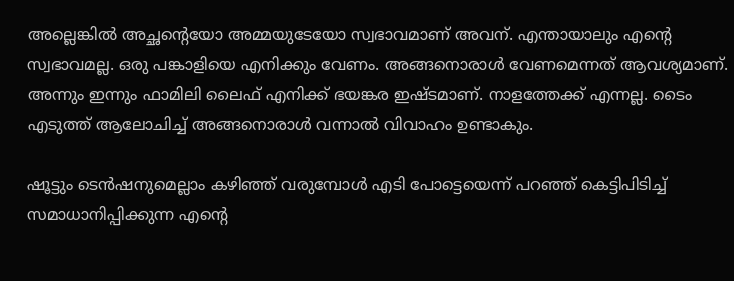അല്ലെങ്കിൽ അച്ഛന്റെയോ അമ്മയുടേയോ സ്വഭാവമാണ് അവന്. എന്തായാലും എന്റെ സ്വഭാവമല്ല. ഒരു പങ്കാളിയെ എനിക്കും വേണം. അങ്ങനൊരാൾ വേണമെന്നത് ആവശ്യമാണ്. അന്നും ഇന്നും ഫാമിലി ലൈഫ് എനിക്ക് ഭയങ്കര ഇഷ്ടമാണ്. നാളത്തേക്ക് എന്നല്ല. ടൈം എടുത്ത് ആലോചിച്ച് അങ്ങനൊരാൾ വന്നാൽ വിവാഹം ഉണ്ടാകും.

ഷൂട്ടും ടെൻഷനുമെല്ലാം കഴിഞ്ഞ് വരുമ്പോൾ എടി പോട്ടെയെന്ന് പറഞ്ഞ് കെട്ടിപിടിച്ച് സമാധാനിപ്പിക്കുന്ന എന്റെ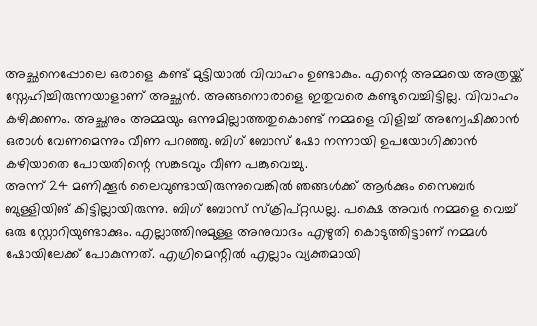അച്ഛനെപ്പോലെ ഒരാളെ കണ്ട് മുട്ടിയാൽ വിവാഹം ഉണ്ടാകും. എന്റെ അമ്മയെ അത്രയ്ക്ക് സ്നേഹിച്ചിരുന്നയാളാണ് അച്ഛൻ. അങ്ങനൊരാളെ ഇതുവരെ കണ്ടുവെച്ചിട്ടില്ല. വിവാഹം കഴിക്കണം. അച്ഛനും അമ്മയും ഒന്നുമില്ലാത്തതുകൊണ്ട് നമ്മളെ വിളിച്ച് അന്വേഷിക്കാൻ ഒരാൾ വേണമെന്നും വീണ പറഞ്ഞു. ബിഗ് ബോസ് ഷോ നന്നായി ഉപയോഗിക്കാൻ കഴിയാതെ പോയതിന്റെ സങ്കടവും വീണ പങ്കുവെച്ചു.
അന്ന് 24 മണിക്കൂർ ലൈവുണ്ടായിരുന്നുവെങ്കിൽ ഞങ്ങൾക്ക് ആർക്കും സൈബർ ബുള്ളിയിങ് കിട്ടില്ലായിരുന്നു. ബിഗ് ബോസ് സ്ക്രിപ്റ്റഡല്ല. പക്ഷെ അവർ നമ്മളെ വെച്ച് ഒരു സ്റ്റോറിയുണ്ടാക്കും. എല്ലാത്തിനുമുള്ള അനുവാദം എഴുതി കൊടുത്തിട്ടാണ് നമ്മൾ ഷോയിലേക്ക് പോകുന്നത്. എഗ്രിമെന്റിൽ എല്ലാം വ്യക്തമായി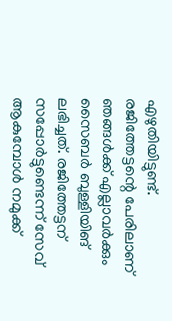എഴുതിയിട്ടുണ്ട്. രജിത്തേട്ടന്റെ പേരിലാണ് ഞങ്ങൾക്ക് എല്ലാവർക്കും സൈബർ ബുള്ളിയിങ് ലഭിച്ചത്. രജിത്തേട്ടന് സപ്പോർട്ടുണ്ടെന്ന് സേവ് ആകുമ്പോൾ നമുക്ക്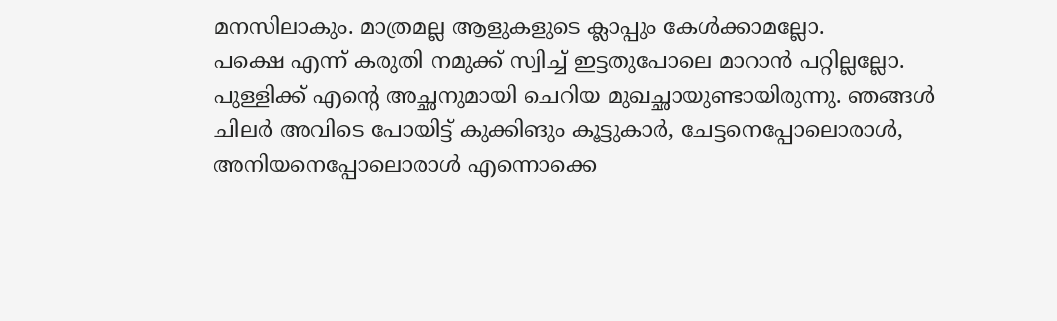മനസിലാകും. മാത്രമല്ല ആളുകളുടെ ക്ലാപ്പും കേൾക്കാമല്ലോ.
പക്ഷെ എന്ന് കരുതി നമുക്ക് സ്വിച്ച് ഇട്ടതുപോലെ മാറാൻ പറ്റില്ലല്ലോ. പുള്ളിക്ക് എന്റെ അച്ഛനുമായി ചെറിയ മുഖച്ഛായുണ്ടായിരുന്നു. ഞങ്ങൾ ചിലർ അവിടെ പോയിട്ട് കുക്കിങും കൂട്ടുകാർ, ചേട്ടനെപ്പോലൊരാൾ, അനിയനെപ്പോലൊരാൾ എന്നൊക്കെ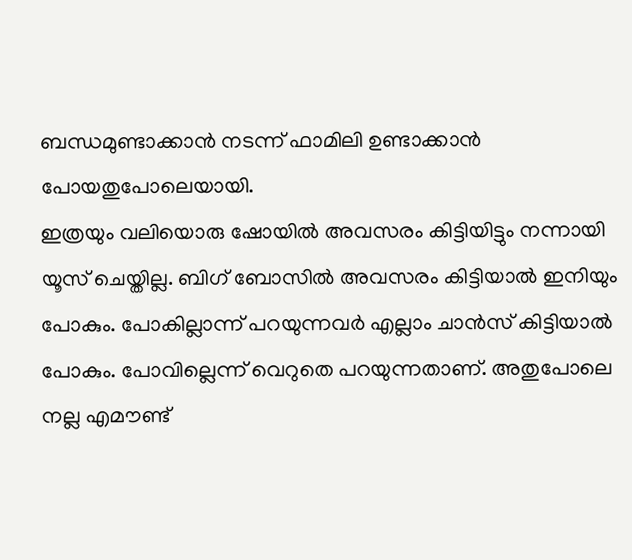ബന്ധമുണ്ടാക്കാൻ നടന്ന് ഫാമിലി ഉണ്ടാക്കാൻ പോയതുപോലെയായി.
ഇത്രയും വലിയൊരു ഷോയിൽ അവസരം കിട്ടിയിട്ടും നന്നായി യൂസ് ചെയ്തില്ല. ബിഗ് ബോസിൽ അവസരം കിട്ടിയാൽ ഇനിയും പോകും. പോകില്ലാന്ന് പറയുന്നവർ എല്ലാം ചാൻസ് കിട്ടിയാൽ പോകും. പോവില്ലെന്ന് വെറുതെ പറയുന്നതാണ്. അതുപോലെ നല്ല എമൗണ്ട്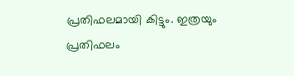പ്രതിഫലമായി കിട്ടും. ഇത്രയും പ്രതിഫലം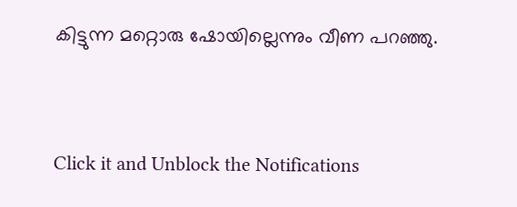കിട്ടുന്ന മറ്റൊരു ഷോയില്ലെന്നും വീണ പറഞ്ഞു.


Click it and Unblock the Notifications